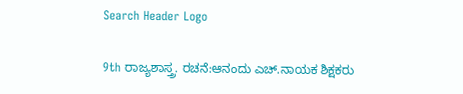Search Header Logo

9th ರಾಜ್ಯಶಾಸ್ತ್ರ. ರಚನೆ:ಆನಂದು ಎಚ್.ನಾಯಕ ಶಿಕ್ಷಕರು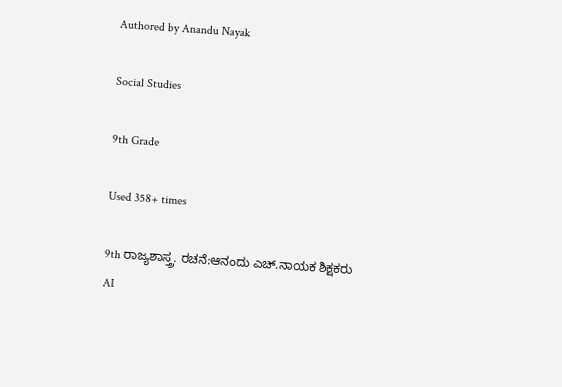Authored by Anandu Nayak

Social Studies

9th Grade

Used 358+ times

9th ರಾಜ್ಯಶಾಸ್ತ್ರ. ರಚನೆ:ಆನಂದು ಎಚ್.ನಾಯಕ ಶಿಕ್ಷಕರು
AI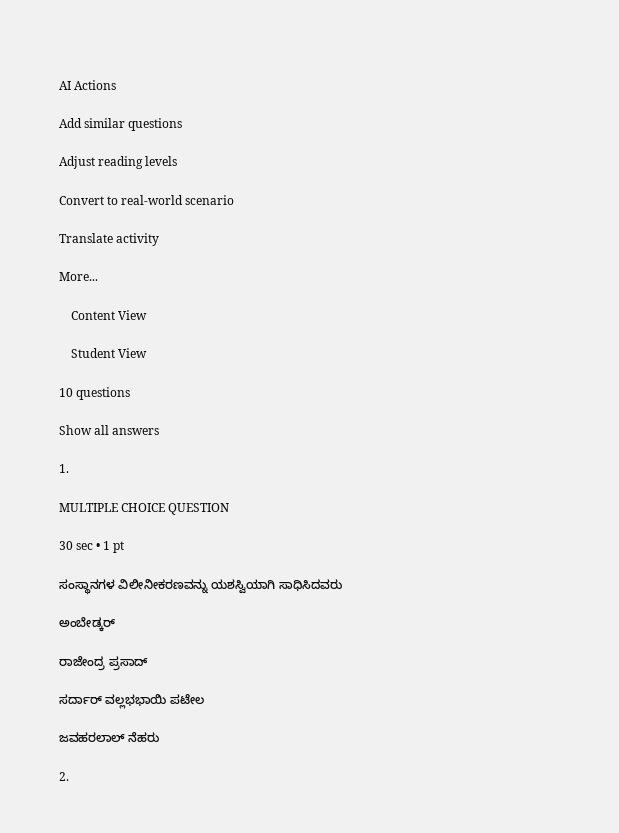AI Actions

Add similar questions

Adjust reading levels

Convert to real-world scenario

Translate activity

More...

    Content View

    Student View

10 questions

Show all answers

1.

MULTIPLE CHOICE QUESTION

30 sec • 1 pt

ಸಂಸ್ಥಾನಗಳ ವಿಲೀನೀಕರಣವನ್ನು ಯಶಸ್ವಿಯಾಗಿ ಸಾಧಿಸಿದವರು

ಅಂಬೇಡ್ಕರ್

ರಾಜೇಂದ್ರ ಪ್ರಸಾದ್

ಸರ್ದಾರ್ ವಲ್ಲಭಭಾಯಿ ಪಟೇಲ

ಜವಹರಲಾಲ್ ನೆಹರು

2.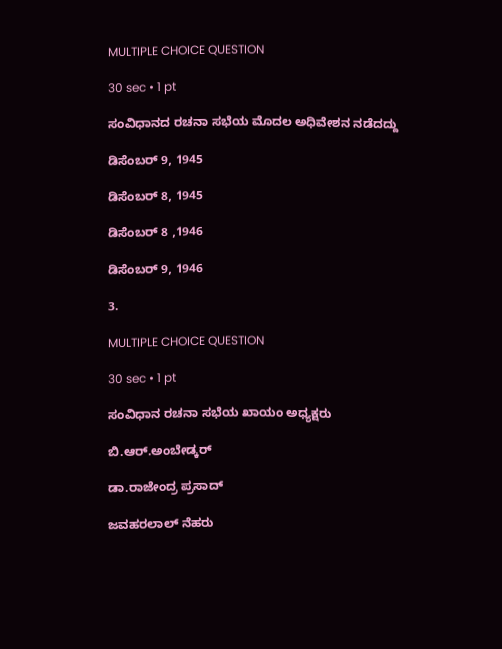MULTIPLE CHOICE QUESTION

30 sec • 1 pt

ಸಂವಿಧಾನದ ರಚನಾ ಸಭೆಯ ಮೊದಲ ಅಧಿವೇಶನ ನಡೆದದ್ದು

ಡಿಸೆಂಬರ್ 9, 1945

ಡಿಸೆಂಬರ್ 8, 1945

ಡಿಸೆಂಬರ್ 8 ,1946

ಡಿಸೆಂಬರ್ 9, 1946

3.

MULTIPLE CHOICE QUESTION

30 sec • 1 pt

ಸಂವಿಧಾನ ರಚನಾ ಸಭೆಯ ಖಾಯಂ ಅಧ್ಯಕ್ಷರು

ಬಿ.ಆರ್.ಅಂಬೇಡ್ಕರ್

ಡಾ.ರಾಜೇಂದ್ರ ಪ್ರಸಾದ್

ಜವಹರಲಾಲ್ ನೆಹರು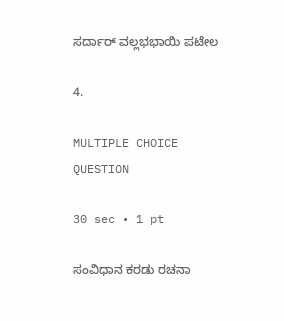ಸರ್ದಾರ್ ವಲ್ಲಭಭಾಯಿ ಪಟೇಲ

4.

MULTIPLE CHOICE QUESTION

30 sec • 1 pt

ಸಂವಿಧಾನ ಕರಡು ರಚನಾ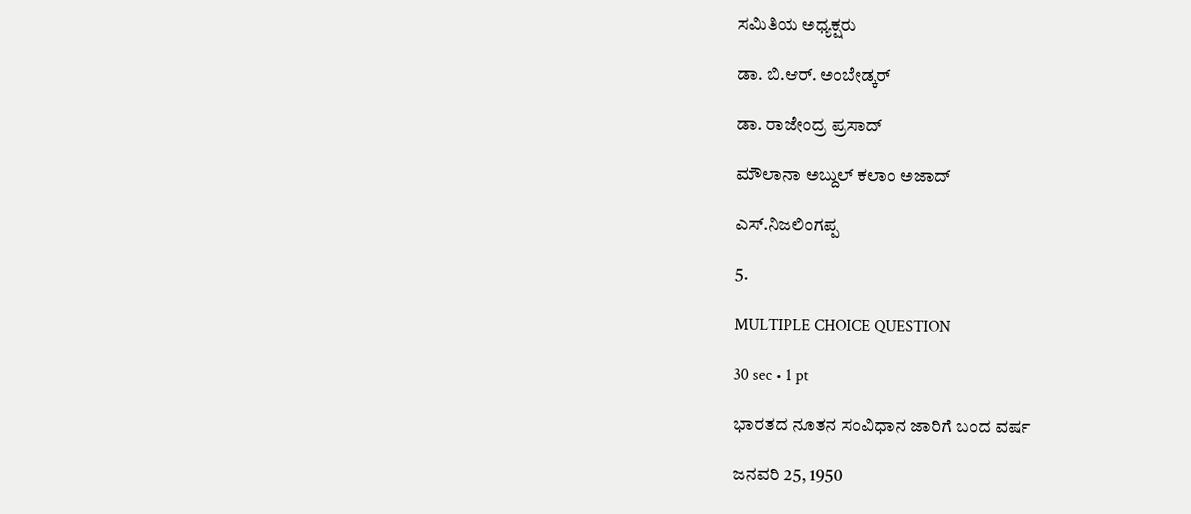ಸಮಿತಿಯ ಅಧ್ಯಕ್ಷರು

ಡಾ. ಬಿ.ಆರ್. ಅಂಬೇಡ್ಕರ್

ಡಾ. ರಾಜೇಂದ್ರ ಪ್ರಸಾದ್

ಮೌಲಾನಾ ಅಬ್ದುಲ್ ಕಲಾಂ ಅಜಾದ್

ಎಸ್.ನಿಜಲಿಂಗಪ್ಪ

5.

MULTIPLE CHOICE QUESTION

30 sec • 1 pt

ಭಾರತದ ನೂತನ ಸಂವಿಧಾನ ಜಾರಿಗೆ ಬಂದ ವರ್ಷ

ಜನವರಿ 25, 1950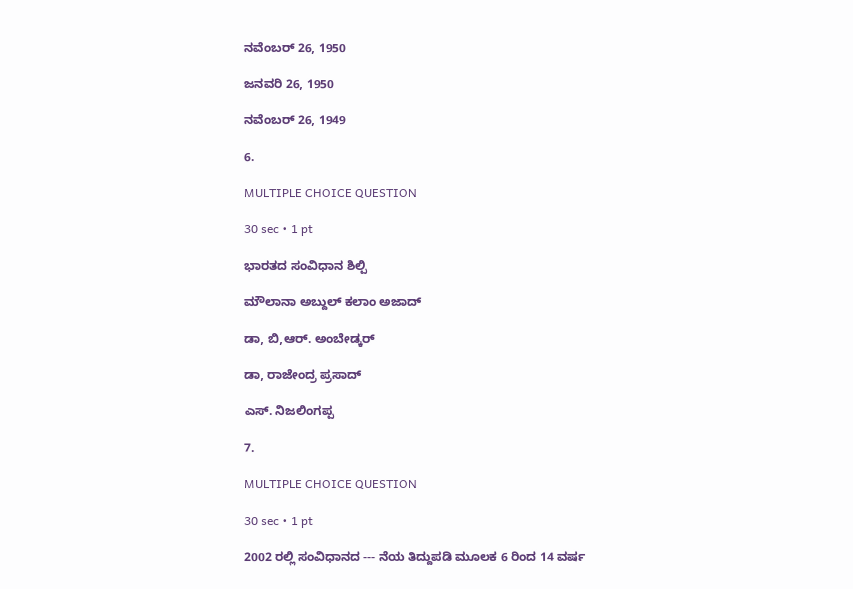ನವೆಂಬರ್ 26, 1950

ಜನವರಿ 26, 1950

ನವೆಂಬರ್ 26, 1949

6.

MULTIPLE CHOICE QUESTION

30 sec • 1 pt

ಭಾರತದ ಸಂವಿಧಾನ ಶಿಲ್ಪಿ

ಮೌಲಾನಾ ಅಬ್ದುಲ್ ಕಲಾಂ ಅಜಾದ್

ಡಾ, ಬಿ,ಆರ್. ಅಂಬೇಡ್ಕರ್

ಡಾ, ರಾಜೇಂದ್ರ ಪ್ರಸಾದ್

ಎಸ್. ನಿಜಲಿಂಗಪ್ಪ

7.

MULTIPLE CHOICE QUESTION

30 sec • 1 pt

2002 ರಲ್ಲಿ ಸಂವಿಧಾನದ --- ನೆಯ ತಿದ್ದುಪಡಿ ಮೂಲಕ 6 ರಿಂದ 14 ವರ್ಷ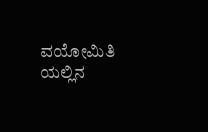ವಯೋಮಿತಿ ಯಲ್ಲಿನ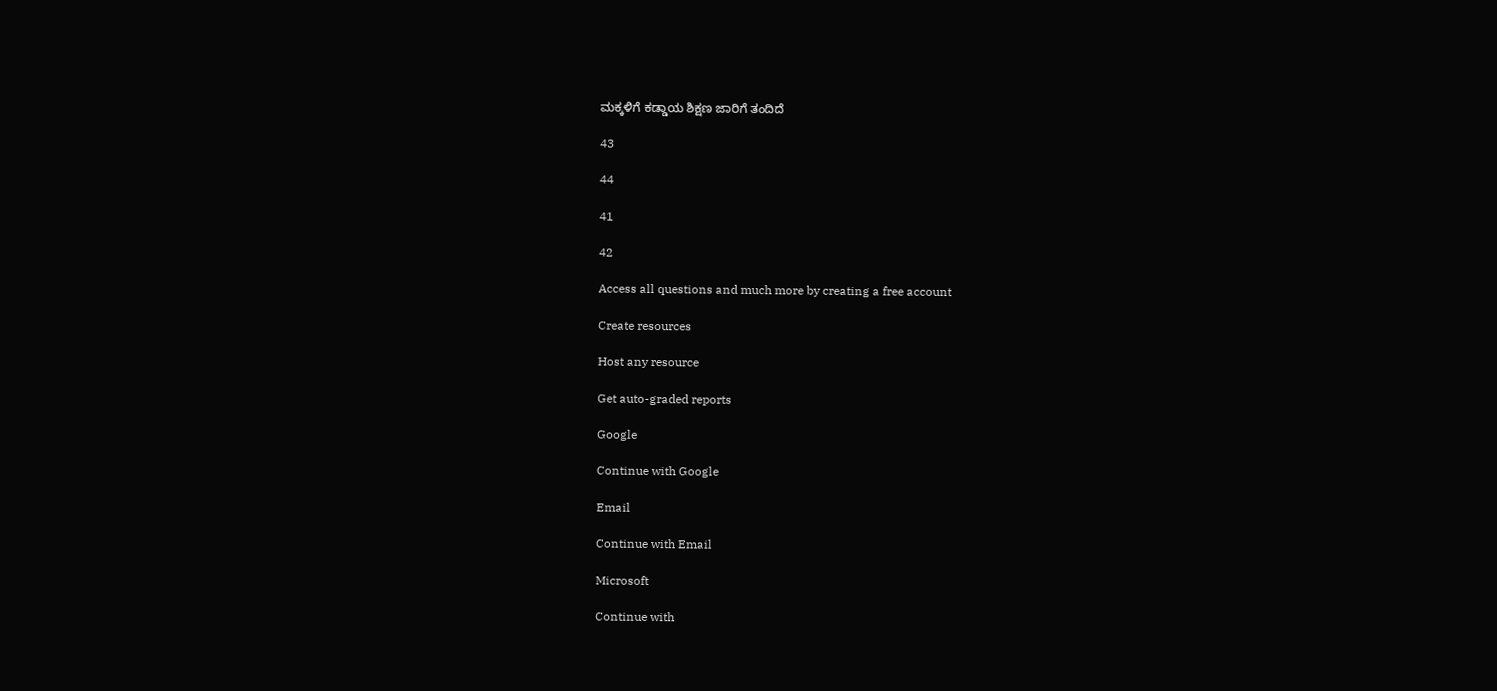ಮಕ್ಕಳಿಗೆ ಕಡ್ಡಾಯ ಶಿಕ್ಷಣ ಜಾರಿಗೆ ತಂದಿದೆ

43

44

41

42

Access all questions and much more by creating a free account

Create resources

Host any resource

Get auto-graded reports

Google

Continue with Google

Email

Continue with Email

Microsoft

Continue with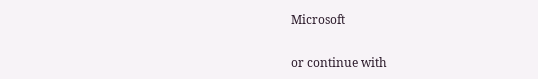Microsoft

or continue with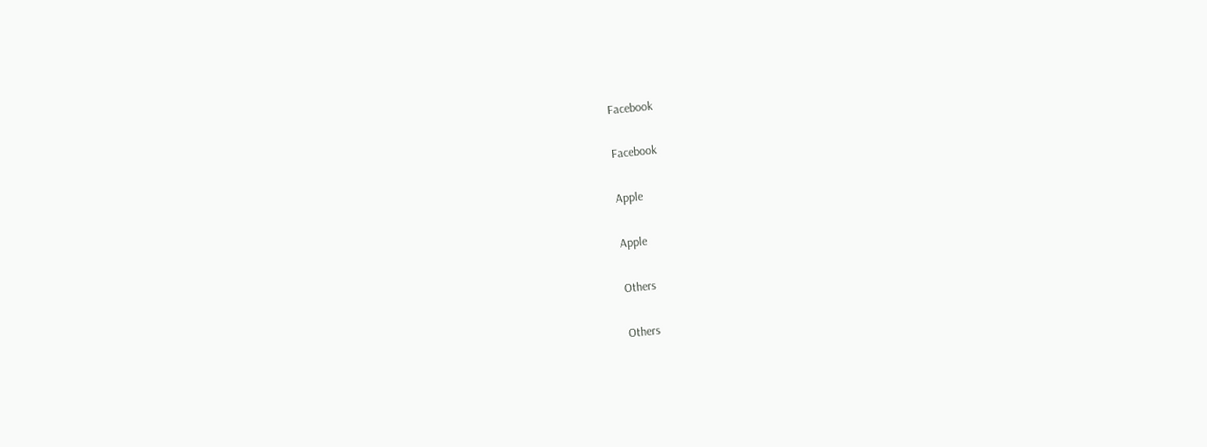Facebook

Facebook

Apple

Apple

Others

Others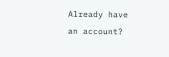Already have an account?